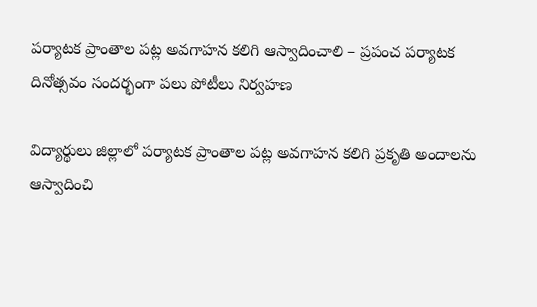పర్యాటక ప్రాంతాల పట్ల అవగాహన కలిగి ఆస్వాదించాలి – ప్రపంచ పర్యాటక దినోత్సవం సందర్భంగా పలు పోటీలు నిర్వహణ

విద్యార్థులు జిల్లాలో పర్యాటక ప్రాంతాల పట్ల అవగాహన కలిగి ప్రకృతి అందాలను ఆస్వాదించి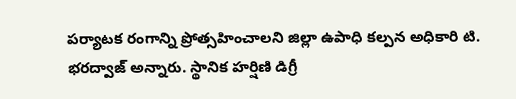పర్యాటక రంగాన్ని ప్రోత్సహించాలని జిల్లా ఉపాధి కల్పన అధికారి టి. భరద్వాజ్ అన్నారు. స్థానిక హర్షిణి డిగ్రీ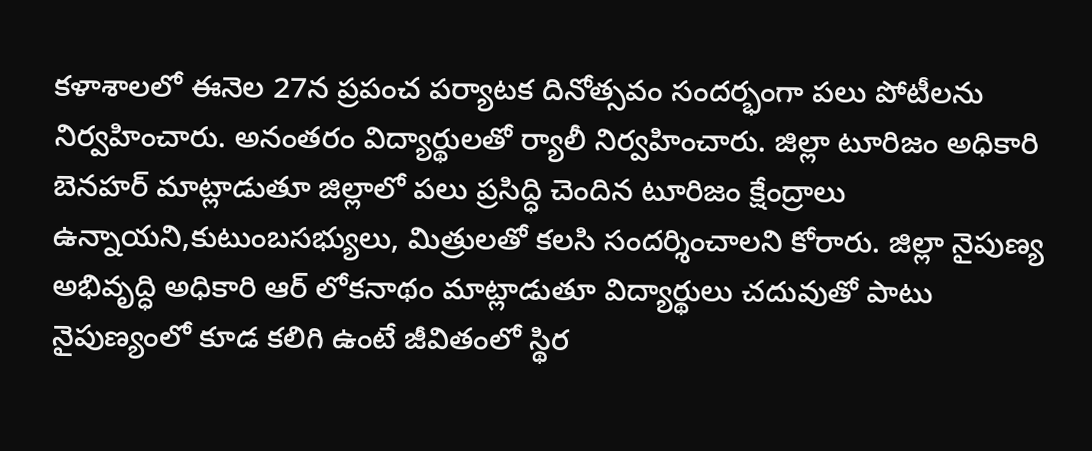కళాశాలలో ఈనెల 27న ప్రపంచ పర్యాటక దినోత్సవం సందర్భంగా పలు పోటీలను నిర్వహించారు. అనంతరం విద్యార్థులతో ర్యాలీ నిర్వహించారు. జిల్లా టూరిజం అధికారి బెనహర్ మాట్లాడుతూ జిల్లాలో పలు ప్రసిద్ధి చెందిన టూరిజం క్షేంద్రాలు ఉన్నాయని,కుటుంబసభ్యులు, మిత్రులతో కలసి సందర్శించాలని కోరారు. జిల్లా నైపుణ్య అభివృద్ధి అధికారి ఆర్ లోకనాథం మాట్లాడుతూ విద్యార్థులు చదువుతో పాటు నైపుణ్యంలో కూడ కలిగి ఉంటే జీవితంలో స్థిర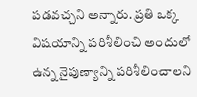పడవచ్చని అన్నారు. ప్రతి ఒక్క విషయాన్ని పరిశీలించి అందులో ఉన్న నైపుణ్యాన్ని పరిశీలించాలని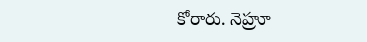కోరారు. నెహ్రూ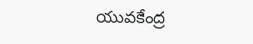యువకేంద్ర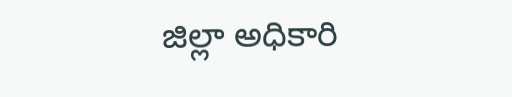జిల్లా అధికారి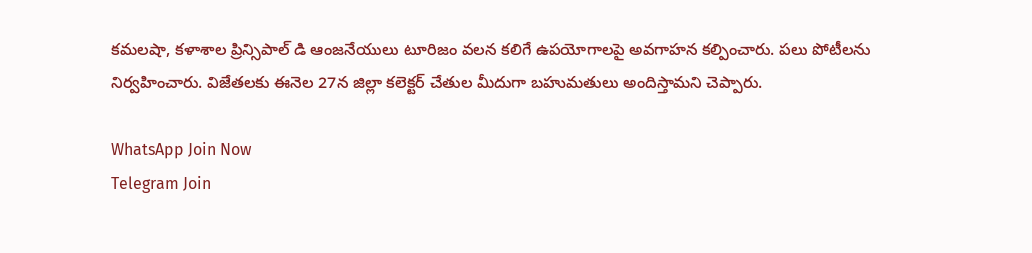కమలషా, కళాశాల ప్రిన్సిపాల్ డి ఆంజనేయులు టూరిజం వలన కలిగే ఉపయోగాలపై అవగాహన కల్పించారు. పలు పోటీలను నిర్వహించారు. విజేతలకు ఈనెల 27న జిల్లా కలెక్టర్ చేతుల మీదుగా బహుమతులు అందిస్తామని చెప్పారు.

WhatsApp Join Now
Telegram Join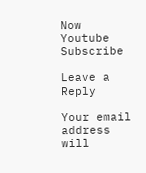Now
Youtube Subscribe

Leave a Reply

Your email address will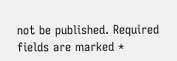not be published. Required fields are marked *